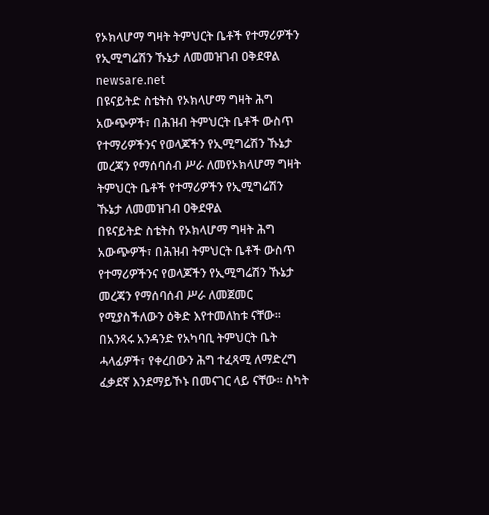የኦክላሆማ ግዛት ትምህርት ቤቶች የተማሪዎችን የኢሚግሬሽን ኹኔታ ለመመዝገብ ዐቅደዋል
newsare.net
በዩናይትድ ስቴትስ የኦክላሆማ ግዛት ሕግ አውጭዎች፣ በሕዝብ ትምህርት ቤቶች ውስጥ የተማሪዎችንና የወላጆችን የኢሚግሬሽን ኹኔታ መረጃን የማሰባሰብ ሥራ ለመየኦክላሆማ ግዛት ትምህርት ቤቶች የተማሪዎችን የኢሚግሬሽን ኹኔታ ለመመዝገብ ዐቅደዋል
በዩናይትድ ስቴትስ የኦክላሆማ ግዛት ሕግ አውጭዎች፣ በሕዝብ ትምህርት ቤቶች ውስጥ የተማሪዎችንና የወላጆችን የኢሚግሬሽን ኹኔታ መረጃን የማሰባሰብ ሥራ ለመጀመር የሚያስችለውን ዕቅድ እየተመለከቱ ናቸው። በአንጻሩ አንዳንድ የአካባቢ ትምህርት ቤት ሓላፊዎች፣ የቀረበውን ሕግ ተፈጻሚ ለማድረግ ፈቃደኛ እንደማይኾኑ በመናገር ላይ ናቸው። ስካት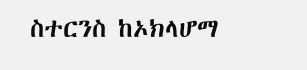ስተርንስ ከኦክላሆማ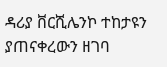ዳሪያ ቨርሺሌንኮ ተከታዩን ያጠናቀረውን ዘገባ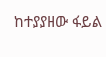ከተያያዘው ፋይል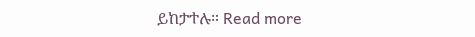ይከታተሉ። Read more